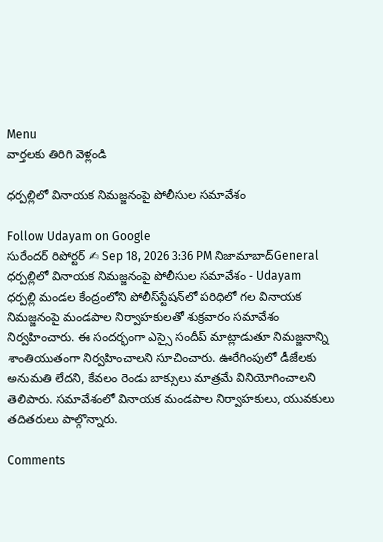Menu
వార్తలకు తిరిగి వెళ్లండి

ధర్పల్లిలో వినాయక నిమజ్జనంపై పోలీసుల సమావేశం

Follow Udayam on Google
సురేందర్ రిపోర్టర్ ✍ Sep 18, 2026 3:36 PM నిజామాబాద్General
ధర్పల్లిలో వినాయక నిమజ్జనంపై పోలీసుల సమావేశం - Udayam
ధర్పల్లి మండల కేంద్రంలోని పోలీస్‌స్టేషన్‌లో పరిధిలో గల వినాయక నిమజ్జనంపై మండపాల నిర్వాహకులతో శుక్రవారం సమావేశం నిర్వహించారు. ఈ సందర్భంగా ఎస్సై సందీప్ మాట్లాడుతూ నిమజ్జనాన్ని శాంతియుతంగా నిర్వహించాలని సూచించారు. ఊరేగింపులో డీజేలకు అనుమతి లేదని, కేవలం రెండు బాక్సులు మాత్రమే వినియోగించాలని తెలిపారు. సమావేశంలో వినాయక మండపాల నిర్వాహకులు, యువకులు తదితరులు పాల్గొన్నారు.

Comments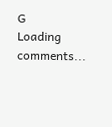G
Loading comments...